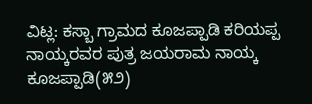ವಿಟ್ಲ: ಕಸ್ಬಾ ಗ್ರಾಮದ ಕೂಜಪ್ಪಾಡಿ ಕರಿಯಪ್ಪ ನಾಯ್ಕರವರ ಪುತ್ರ ಜಯರಾಮ ನಾಯ್ಕ ಕೂಜಪ್ಪಾಡಿ(೫೨)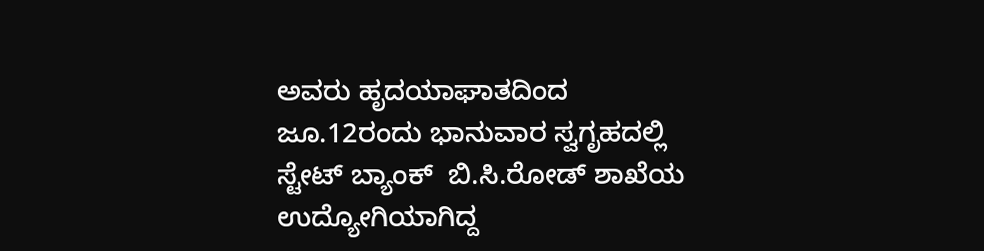ಅವರು ಹೃದಯಾಘಾತದಿಂದ ಜೂ.12ರಂದು ಭಾನುವಾರ ಸ್ವಗೃಹದಲ್ಲಿ ಸ್ಟೇಟ್ ಬ್ಯಾಂಕ್  ಬಿ.ಸಿ.ರೋಡ್ ಶಾಖೆಯ ಉದ್ಯೋಗಿಯಾಗಿದ್ದ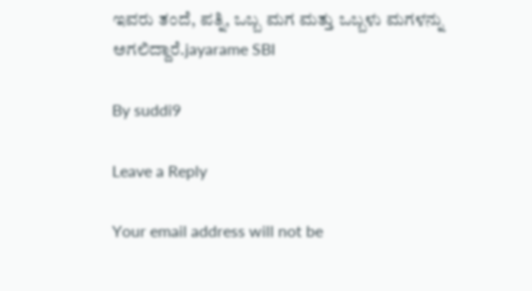ಇವರು ತಂದೆ, ಪತ್ನಿ, ಒಬ್ಬ ಮಗ ಮತ್ತು ಒಬ್ಬಳು ಮಗಳನ್ನು ಅಗಲಿದ್ದಾರೆ.jayarame SBI

By suddi9

Leave a Reply

Your email address will not be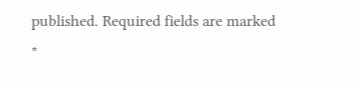published. Required fields are marked *